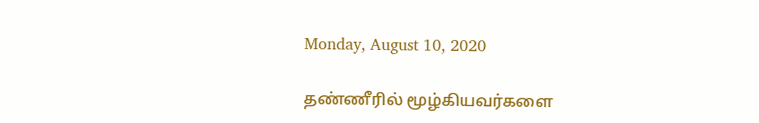Monday, August 10, 2020

தண்ணீரில் மூழ்கியவர்களை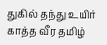துகில் தந்து உயிர் காத்த வீர தமிழ்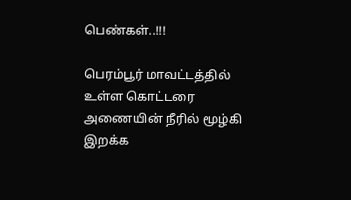பெண்கள்..!!!

பெரம்பூர் மாவட்டத்தில் உள்ள கொட்டரை அணையின் நீரில் மூழ்கி இறக்க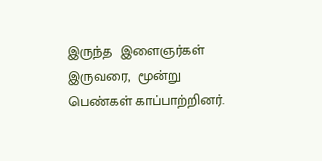இருந்த  இளைஞர்கள் இருவரை,  மூன்று பெண்கள் காப்பாற்றினர்.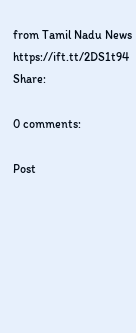from Tamil Nadu News https://ift.tt/2DS1t94
Share:

0 comments:

Post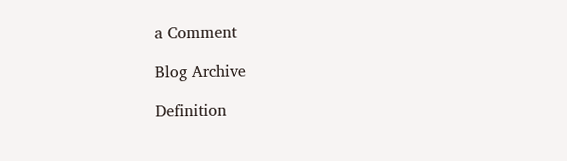a Comment

Blog Archive

Definition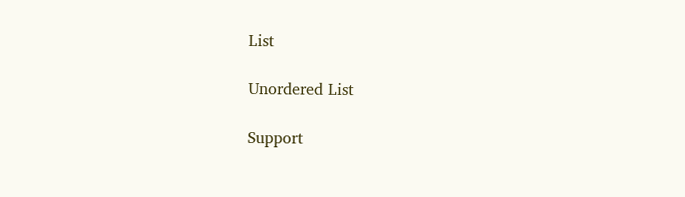List

Unordered List

Support